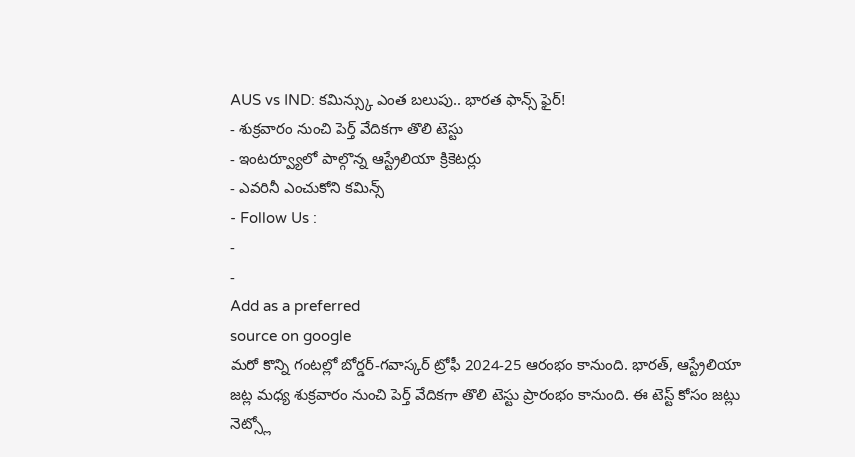AUS vs IND: కమిన్స్కు ఎంత బలుపు.. భారత ఫాన్స్ ఫైర్!
- శుక్రవారం నుంచి పెర్త్ వేదికగా తొలి టెస్టు
- ఇంటర్వ్యూలో పాల్గొన్న ఆస్ట్రేలియా క్రికెటర్లు
- ఎవరినీ ఎంచుకోని కమిన్స్
- Follow Us :
-
-
Add as a preferred
source on google
మరో కొన్ని గంటల్లో బోర్డర్-గవాస్కర్ ట్రోఫీ 2024-25 ఆరంభం కానుంది. భారత్, ఆస్ట్రేలియా జట్ల మధ్య శుక్రవారం నుంచి పెర్త్ వేదికగా తొలి టెస్టు ప్రారంభం కానుంది. ఈ టెస్ట్ కోసం జట్లు నెట్స్లో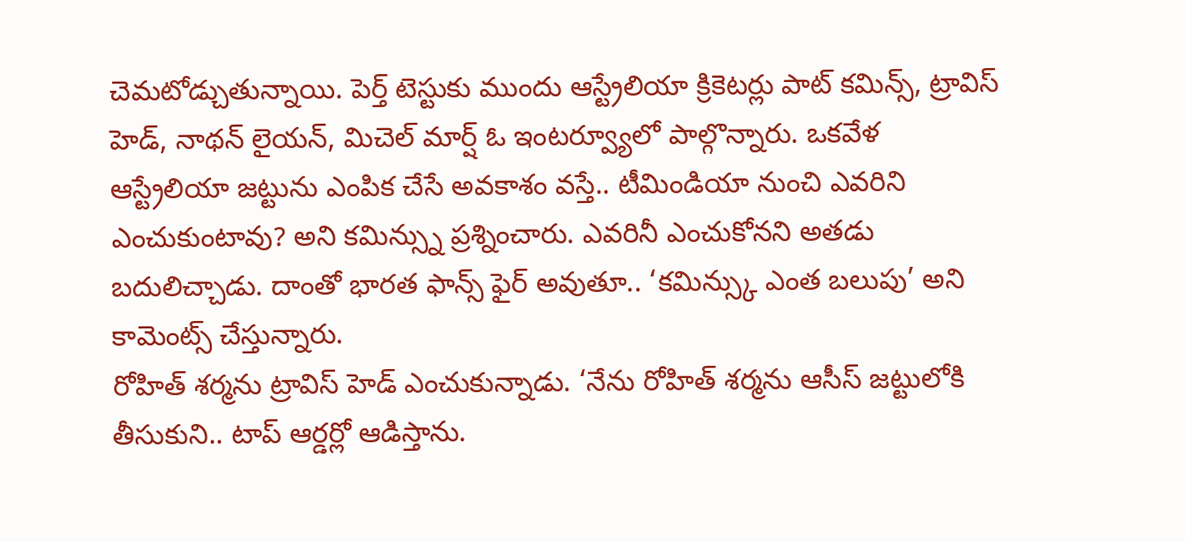చెమటోడ్చుతున్నాయి. పెర్త్ టెస్టుకు ముందు ఆస్ట్రేలియా క్రికెటర్లు పాట్ కమిన్స్, ట్రావిస్ హెడ్, నాథన్ లైయన్, మిచెల్ మార్ష్ ఓ ఇంటర్వ్యూలో పాల్గొన్నారు. ఒకవేళ ఆస్ట్రేలియా జట్టును ఎంపిక చేసే అవకాశం వస్తే.. టీమిండియా నుంచి ఎవరిని ఎంచుకుంటావు? అని కమిన్స్ను ప్రశ్నించారు. ఎవరినీ ఎంచుకోనని అతడు బదులిచ్చాడు. దాంతో భారత ఫాన్స్ ఫైర్ అవుతూ.. ‘కమిన్స్కు ఎంత బలుపు’ అని కామెంట్స్ చేస్తున్నారు.
రోహిత్ శర్మను ట్రావిస్ హెడ్ ఎంచుకున్నాడు. ‘నేను రోహిత్ శర్మను ఆసీస్ జట్టులోకి తీసుకుని.. టాప్ ఆర్డర్లో ఆడిస్తాను.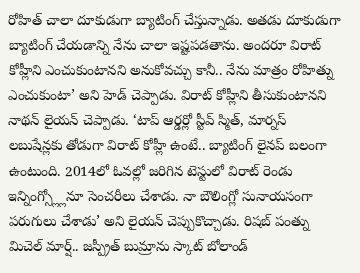రోహిత్ చాలా దూకుడుగా బ్యాటింగ్ చేస్తున్నాడు. అతడు దూకుడుగా బ్యాటింగ్ చేయడాన్ని నేను చాలా ఇష్టపడతాను. అందరూ విరాట్ కోహ్లీని ఎంచుకుంటానని అనుకోవచ్చు కానీ.. నేను మాత్రం రోహిత్ను ఎంచుకుంటా’ అని హెడ్ చెప్పాడు. విరాట్ కోహ్లీని తీసుకుంటానని నాథన్ లైయన్ చెప్పాడు. ‘టాప్ ఆర్డర్లో స్టీవ్ స్మిత్, మార్నస్ లబుషేన్లకు తోడుగా విరాట్ కోహ్లీ ఉంటే.. బ్యాటింగ్ లైనప్ బలంగా ఉంటుంది. 2014లో ఓవల్లో జరిగిన టెస్టులో విరాట్ రెండు ఇన్నింగ్స్ల్లోనూ సెంచరీలు చేశాడు. నా బౌలింగ్లో సునాయసంగా పరుగులు చేశాడు’ అని లైయన్ చెప్పుకొచ్చాడు. రిషబ్ పంత్ను మిచెల్ మార్ష్.. జస్ప్రీత్ బుమ్రాను స్కాట్ బోలాండ్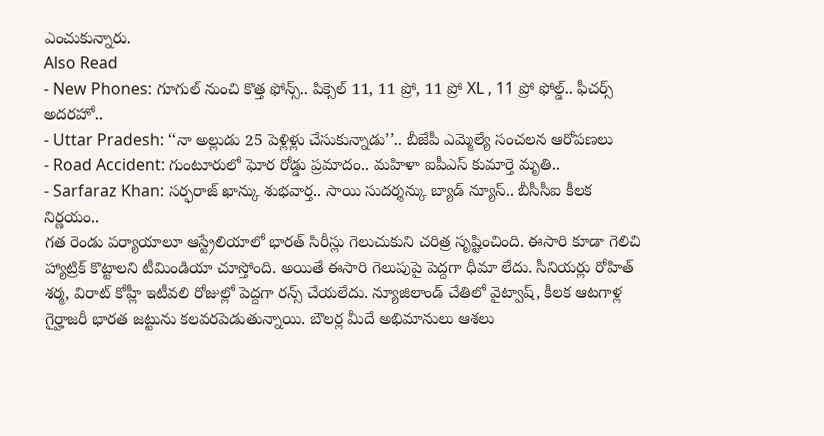ఎంచుకున్నారు.
Also Read
- New Phones: గూగుల్ నుంచి కొత్త ఫోన్స్.. పిక్సెల్ 11, 11 ప్రో, 11 ప్రో XL , 11 ప్రో ఫోల్డ్.. ఫీచర్స్ అదరహో..
- Uttar Pradesh: ‘‘నా అల్లుడు 25 పెళ్లిళ్లు చేసుకున్నాడు’’.. బీజేపీ ఎమ్మెల్యే సంచలన ఆరోపణలు
- Road Accident: గుంటూరులో ఘోర రోడ్డు ప్రమాదం.. మహిళా ఐపీఎస్ కుమార్తె మృతి..
- Sarfaraz Khan: సర్ఫరాజ్ ఖాన్కు శుభవార్త.. సాయి సుదర్శన్కు బ్యాడ్ న్యూస్.. బీసీసీఐ కీలక నిర్ణయం..
గత రెండు పర్యాయాలూ ఆస్ట్రేలియాలో భారత్ సిరీస్లు గెలుచుకుని చరిత్ర సృష్టించింది. ఈసారి కూడా గెలిచి హ్యాట్రిక్ కొట్టాలని టీమిండియా చూస్తోంది. అయితే ఈసారి గెలుపుపై పెద్దగా ధీమా లేదు. సీనియర్లు రోహిత్ శర్మ, విరాట్ కోహ్లీ ఇటీవలి రోజుల్లో పెద్దగా రన్స్ చేయలేదు. న్యూజిలాండ్ చేతిలో వైట్వాష్, కీలక ఆటగాళ్ల గైర్హాజరీ భారత జట్టును కలవరపెడుతున్నాయి. బౌలర్ల మీదే అభిమానులు ఆశలు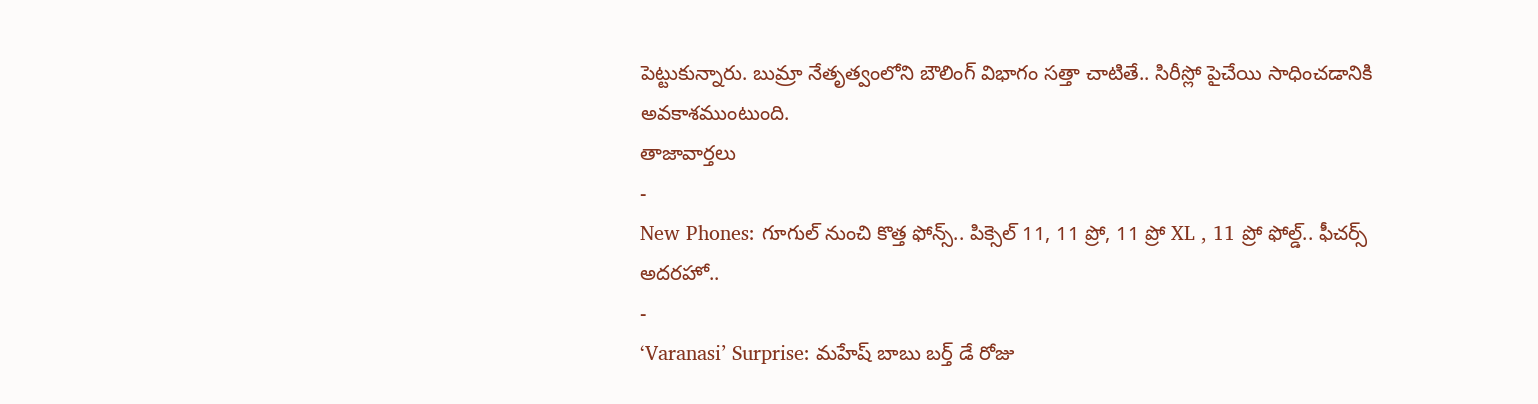పెట్టుకున్నారు. బుమ్రా నేతృత్వంలోని బౌలింగ్ విభాగం సత్తా చాటితే.. సిరీస్లో పైచేయి సాధించడానికి అవకాశముంటుంది.
తాజావార్తలు
-
New Phones: గూగుల్ నుంచి కొత్త ఫోన్స్.. పిక్సెల్ 11, 11 ప్రో, 11 ప్రో XL , 11 ప్రో ఫోల్డ్.. ఫీచర్స్ అదరహో..
-
‘Varanasi’ Surprise: మహేష్ బాబు బర్త్ డే రోజు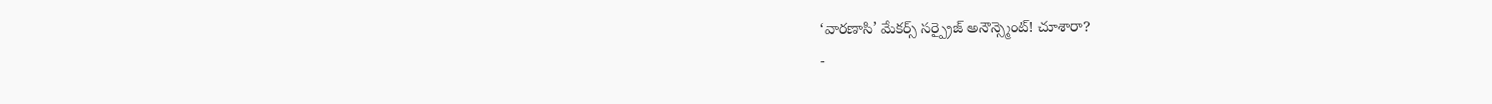‘వారణాసి’ మేకర్స్ సర్ప్రైజ్ అనౌన్స్మెంట్! చూశారా?
-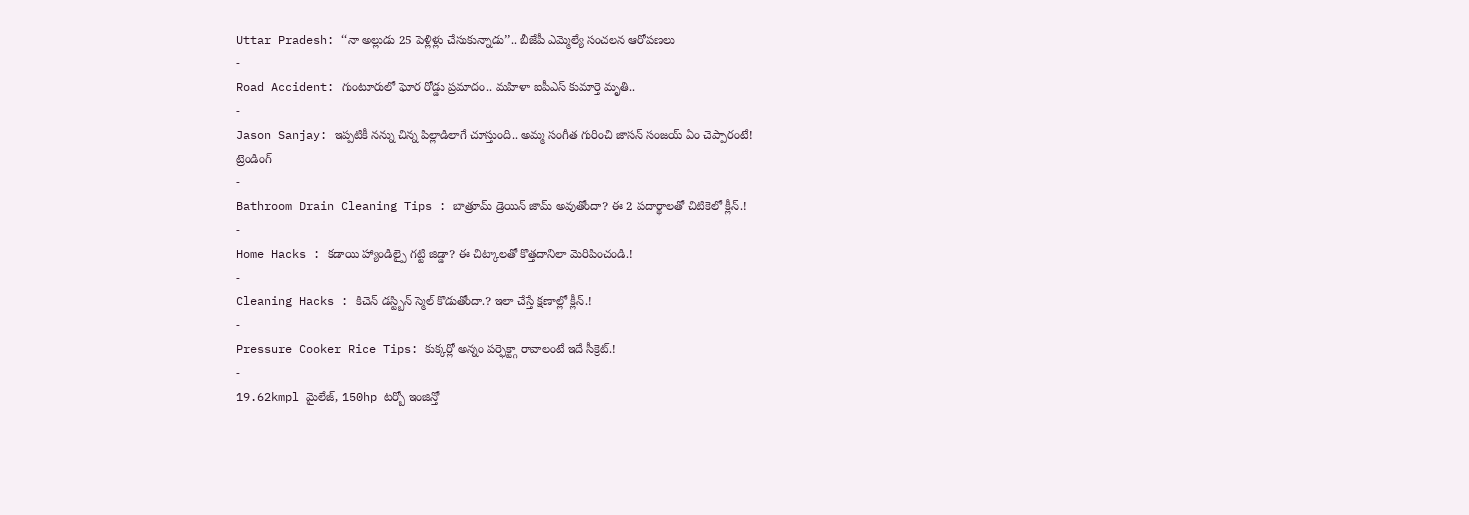Uttar Pradesh: ‘‘నా అల్లుడు 25 పెళ్లిళ్లు చేసుకున్నాడు’’.. బీజేపీ ఎమ్మెల్యే సంచలన ఆరోపణలు
-
Road Accident: గుంటూరులో ఘోర రోడ్డు ప్రమాదం.. మహిళా ఐపీఎస్ కుమార్తె మృతి..
-
Jason Sanjay: ఇప్పటికీ నన్ను చిన్న పిల్లాడిలాగే చూస్తుంది.. అమ్మ సంగీత గురించి జాసన్ సంజయ్ ఏం చెప్పారంటే!
ట్రెండింగ్
-
Bathroom Drain Cleaning Tips : బాత్రూమ్ డ్రెయిన్ జామ్ అవుతోందా? ఈ 2 పదార్థాలతో చిటికెలో క్లీన్.!
-
Home Hacks : కడాయి హ్యాండిల్పై గట్టి జిడ్డా? ఈ చిట్కాలతో కొత్తదానిలా మెరిపించండి.!
-
Cleaning Hacks : కిచెన్ డస్ట్బిన్ స్మెల్ కొడుతోందా.? ఇలా చేస్తే క్షణాల్లో క్లీన్.!
-
Pressure Cooker Rice Tips: కుక్కర్లో అన్నం పర్ఫెక్ట్గా రావాలంటే ఇదే సీక్రెట్.!
-
19.62kmpl మైలేజ్, 150hp టర్బో ఇంజిన్తో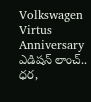Volkswagen Virtus Anniversary ఎడిషన్ లాంచ్.. ధర,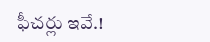ఫీచర్లు ఇవే.!